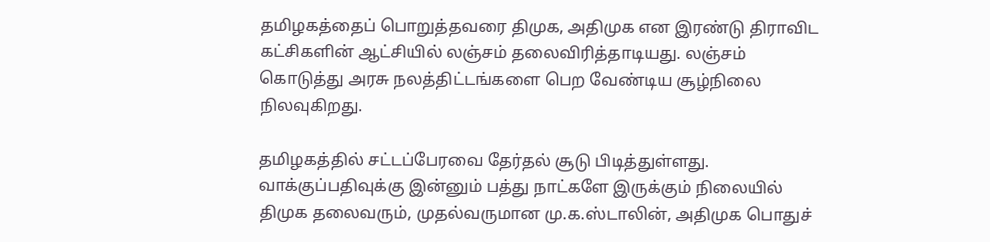தமிழகத்தைப் பொறுத்தவரை திமுக, அதிமுக என இரண்டு திராவிட கட்சிகளின் ஆட்சியில் லஞ்சம் தலைவிரித்தாடியது. லஞ்சம் கொடுத்து அரசு நலத்திட்டங்களை பெற வேண்டிய சூழ்நிலை நிலவுகிறது.

தமிழகத்தில் சட்டப்பேரவை தேர்தல் சூடு பிடித்துள்ளது. வாக்குப்பதிவுக்கு இன்னும் பத்து நாட்களே இருக்கும் நிலையில் திமுக தலைவரும், முதல்வருமான மு.க.ஸ்டாலின், அதிமுக பொதுச்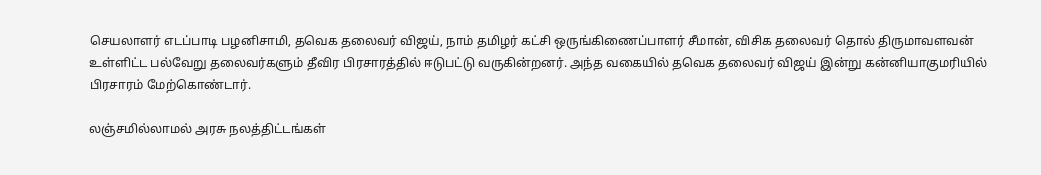செயலாளர் எடப்பாடி பழனிசாமி, தவெக தலைவர் விஜய், நாம் தமிழர் கட்சி ஒருங்கிணைப்பாளர் சீமான், விசிக தலைவர் தொல் திருமாவளவன் உள்ளிட்ட பல்வேறு தலைவர்களும் தீவிர பிரசாரத்தில் ஈடுபட்டு வருகின்றனர். அந்த வகையில் தவெக தலைவர் விஜய் இன்று கன்னியாகுமரியில் பிரசாரம் மேற்கொண்டார்.

லஞ்சமில்லாமல் அரசு நலத்திட்டங்கள்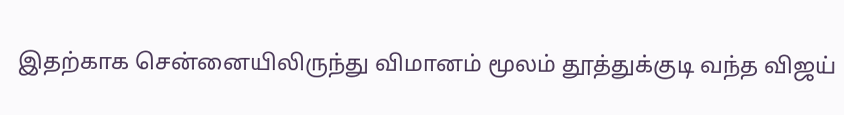இதற்காக சென்னையிலிருந்து விமானம் மூலம் தூத்துக்குடி வந்த விஜய்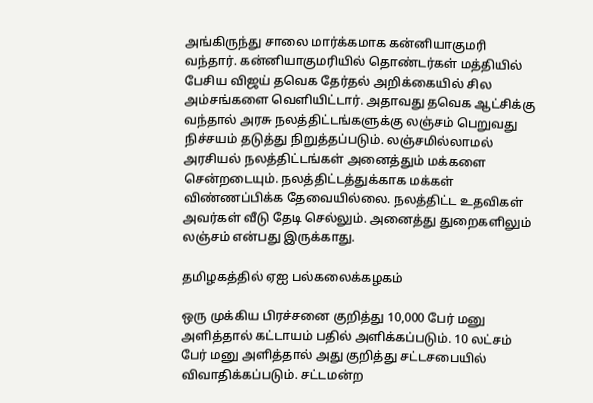அங்கிருந்து சாலை மார்க்கமாக கன்னியாகுமரி வந்தார். கன்னியாகுமரியில் தொண்டர்கள் மத்தியில் பேசிய விஜய் தவெக தேர்தல் அறிக்கையில் சில அம்சங்களை வெளியிட்டார். அதாவது தவெக ஆட்சிக்கு வந்தால் அரசு நலத்திட்டங்களுக்கு லஞ்சம் பெறுவது நிச்சயம் தடுத்து நிறுத்தப்படும். லஞ்சமில்லாமல் அரசியல் நலத்திட்டங்கள் அனைத்தும் மக்களை சென்றடையும். நலத்திட்டத்துக்காக மக்கள் விண்ணப்பிக்க தேவையில்லை. நலத்திட்ட உதவிகள் அவர்கள் வீடு தேடி செல்லும். அனைத்து துறைகளிலும் லஞ்சம் என்பது இருக்காது.

தமிழகத்தில் ஏஐ பல்கலைக்கழகம்

ஒரு முக்கிய பிரச்சனை குறித்து 10,000 பேர் மனு அளித்தால் கட்டாயம் பதில் அளிக்கப்படும். 10 லட்சம் பேர் மனு அளித்தால் அது குறித்து சட்டசபையில் விவாதிக்கப்படும். சட்டமன்ற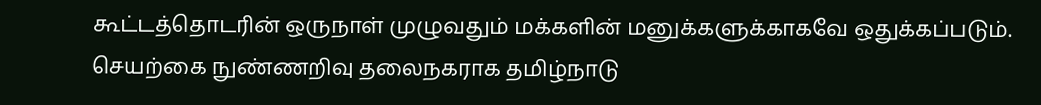கூட்டத்தொடரின் ஒருநாள் முழுவதும் மக்களின் மனுக்களுக்காகவே ஒதுக்கப்படும். செயற்கை நுண்ணறிவு தலைநகராக தமிழ்நாடு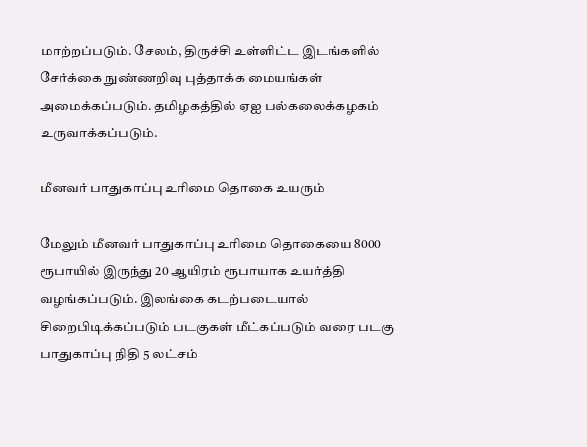மாற்றப்படும். சேலம், திருச்சி உள்ளிட்ட இடங்களில் சேர்க்கை நுண்ணறிவு புத்தாக்க மையங்கள் அமைக்கப்படும். தமிழகத்தில் ஏஐ பல்கலைக்கழகம் உருவாக்கப்படும்.

மீனவர் பாதுகாப்பு உரிமை தொகை உயரும்

மேலும் மீனவர் பாதுகாப்பு உரிமை தொகையை 8000 ரூபாயில் இருந்து 20 ஆயிரம் ரூபாயாக உயர்த்தி வழங்கப்படும். இலங்கை கடற்படையால் சிறைபிடிக்கப்படும் படகுகள் மீட்கப்படும் வரை படகு பாதுகாப்பு நிதி 5 லட்சம்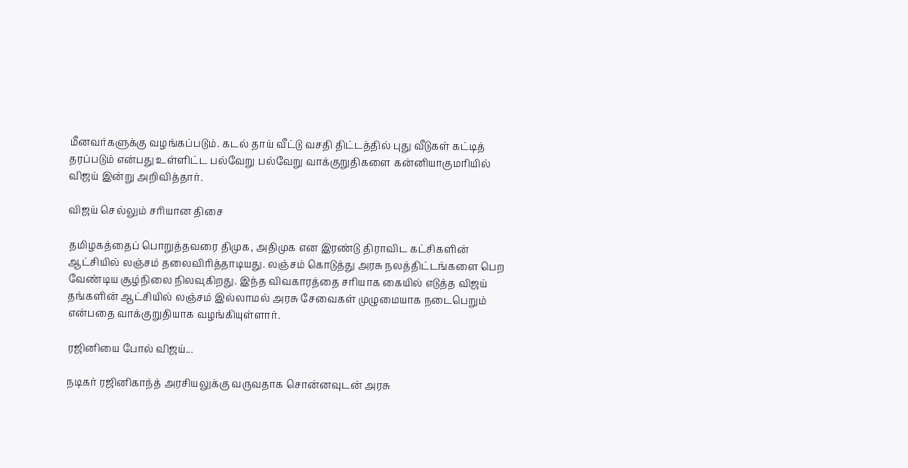மீனவர்களுக்கு வழங்கப்படும். கடல் தாய் வீட்டு வசதி திட்டத்தில் புது வீடுகள் கட்டித் தரப்படும் என்பது உள்ளிட்ட பல்வேறு பல்வேறு வாக்குறுதிகளை கன்னியாகுமரியில் விஜய் இன்று அறிவித்தார்.

விஜய் செல்லும் சரியான திசை

தமிழகத்தைப் பொறுத்தவரை திமுக, அதிமுக என இரண்டு திராவிட கட்சிகளின் ஆட்சியில் லஞ்சம் தலைவிரித்தாடியது. லஞ்சம் கொடுத்து அரசு நலத்திட்டங்களை பெற வேண்டிய சூழ்நிலை நிலவுகிறது. இந்த விவகாரத்தை சரியாக கையில் எடுத்த விஜய் தங்களின் ஆட்சியில் லஞ்சம் இல்லாமல் அரசு சேவைகள் முழுமையாக நடைபெறும் என்பதை வாக்குறுதியாக வழங்கியுள்ளார்.

ரஜினியை போல் விஜய்...

நடிகர் ரஜினிகாந்த் அரசியலுக்கு வருவதாக சொன்னவுடன் அரசு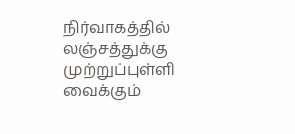நிர்வாகத்தில் லஞ்சத்துக்கு முற்றுப்புள்ளி வைக்கும்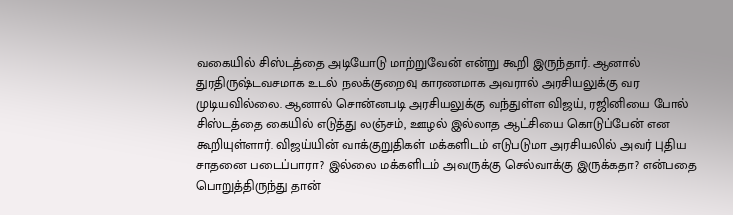வகையில் சிஸ்டத்தை அடியோடு மாற்றுவேன் என்று கூறி இருந்தார். ஆனால் துர‌திருஷ்டவசமாக உடல் நலக்குறைவு காரணமாக அவரால் அரசியலுக்கு வர முடியவில்லை. ஆனால் சொன்னபடி அரசியலுக்கு வந்துள்ள விஜய், ரஜினியை போல் சிஸ்டத்தை கையில் எடுத்து லஞ்சம், ஊழல் இல்லாத ஆட்சியை கொடுப்பேன் என கூறியுள்ளார். விஜய்யின் வாக்குறுதிகள் மக்களிடம் எடுபடுமா அரசியலில் அவர் புதிய சாதனை படைப்பாரா? இல்லை மக்களிடம் அவருக்கு செல்வாக்கு இருக்கதா? என்பதை பொறுத்திருந்து தான்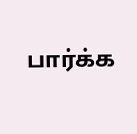பார்க்க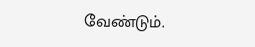வேண்டும்.